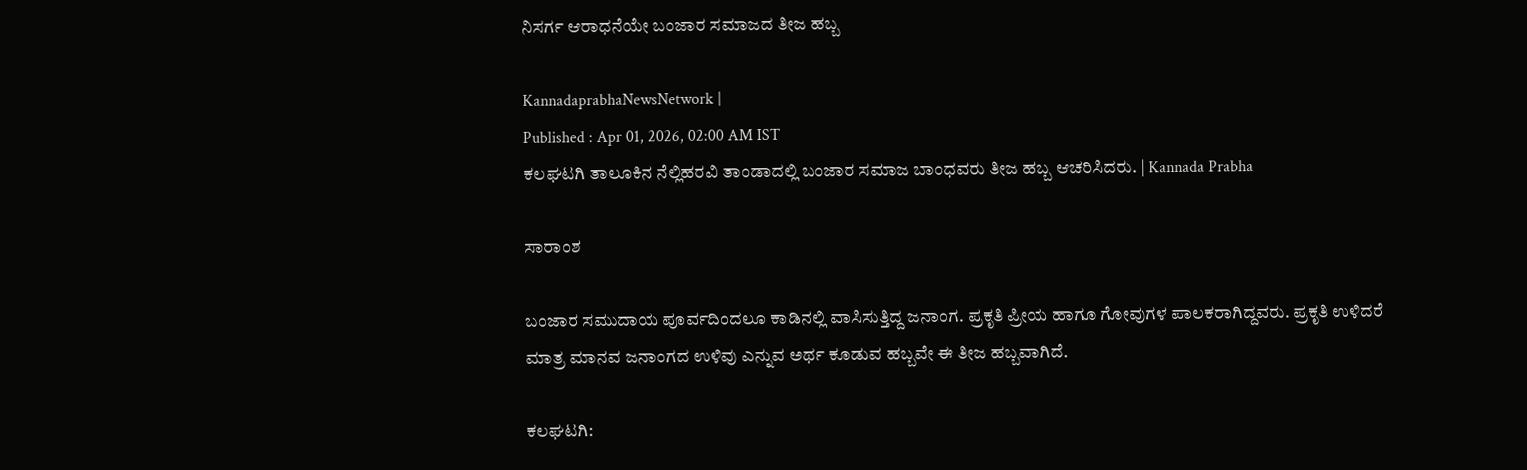ನಿಸರ್ಗ ಆರಾಧನೆಯೇ ಬಂಜಾರ ಸಮಾಜದ ತೀಜ ಹಬ್ಬ

KannadaprabhaNewsNetwork |
Published : Apr 01, 2026, 02:00 AM IST
ಕಲಘಟಗಿ ತಾಲೂಕಿನ ನೆಲ್ಲಿಹರವಿ ತಾಂಡಾದಲ್ಲಿ ಬಂಜಾರ ಸಮಾಜ ಬಾಂಧವರು ತೀಜ ಹಬ್ಬ ಆಚರಿಸಿದರು. | Kannada Prabha

ಸಾರಾಂಶ

ಬಂಜಾರ ಸಮುದಾಯ ಪೂರ್ವದಿಂದಲೂ ಕಾಡಿನಲ್ಲಿ ವಾಸಿಸುತ್ತಿದ್ದ ಜನಾಂಗ. ಪ್ರಕೃತಿ ಪ್ರೀಯ ಹಾಗೂ ಗೋವುಗಳ ಪಾಲಕರಾಗಿದ್ದವರು. ಪ್ರಕೃತಿ ಉಳಿದರೆ ಮಾತ್ರ ಮಾನವ ಜನಾಂಗದ ಉಳಿವು ಎನ್ನುವ ಅರ್ಥ ಕೂಡುವ ಹಬ್ಬವೇ ಈ ತೀಜ ಹಬ್ಬವಾಗಿದೆ.

ಕಲಘಟಗಿ: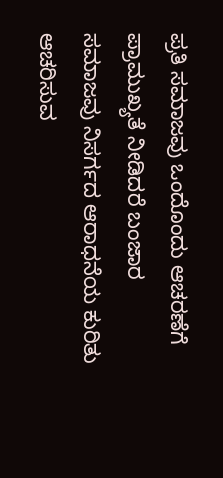ಪ್ರತಿ ಸಮಾಜವು ಒಂದೊಂದು ಆಚರಣೆಗೆ ಪ್ರಾಮುಖ್ಯತೆ ನೀಡಿದರೆ ಬಂಜಾರ ಸಮಾಜವು ನಿಸರ್ಗದ ಆರಾಧನೆಯ ಕುರಿತು ಆಚರಿಸುವ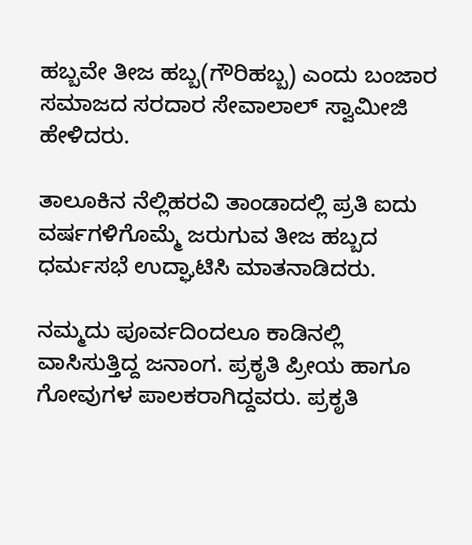ಹಬ್ಬವೇ ತೀಜ ಹಬ್ಬ(ಗೌರಿಹಬ್ಬ) ಎಂದು ಬಂಜಾರ ಸಮಾಜದ ಸರದಾರ ಸೇವಾಲಾಲ್‌ ಸ್ವಾಮೀಜಿ ಹೇಳಿದರು.

ತಾಲೂಕಿನ ನೆಲ್ಲಿಹರವಿ ತಾಂಡಾದಲ್ಲಿ ಪ್ರತಿ ಐದು ವರ್ಷಗಳಿಗೊಮ್ಮೆ ಜರುಗುವ ತೀಜ ಹಬ್ಬದ ಧರ್ಮಸಭೆ ಉದ್ಘಾಟಿಸಿ ಮಾತನಾಡಿದರು.

ನಮ್ಮದು ಪೂರ್ವದಿಂದಲೂ ಕಾಡಿನಲ್ಲಿ ವಾಸಿಸುತ್ತಿದ್ದ ಜನಾಂಗ. ಪ್ರಕೃತಿ ಪ್ರೀಯ ಹಾಗೂ ಗೋವುಗಳ ಪಾಲಕರಾಗಿದ್ದವರು. ಪ್ರಕೃತಿ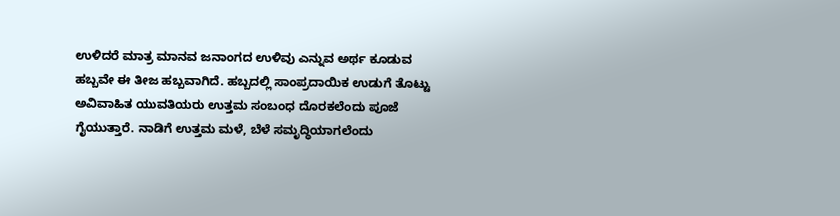ಉಳಿದರೆ ಮಾತ್ರ ಮಾನವ ಜನಾಂಗದ ಉಳಿವು ಎನ್ನುವ ಅರ್ಥ ಕೂಡುವ ಹಬ್ಬವೇ ಈ ತೀಜ ಹಬ್ಬವಾಗಿದೆ. ಹಬ್ಬದಲ್ಲಿ ಸಾಂಪ್ರದಾಯಿಕ ಉಡುಗೆ ತೊಟ್ಟು ಅವಿವಾಹಿತ ಯುವತಿಯರು ಉತ್ತಮ ಸಂಬಂಧ ದೊರಕಲೆಂದು ಪೂಜೆ ಗೈಯುತ್ತಾರೆ. ನಾಡಿಗೆ ಉತ್ತಮ ಮಳೆ, ಬೆಳೆ ಸಮೃದ್ಧಿಯಾಗಲೆಂದು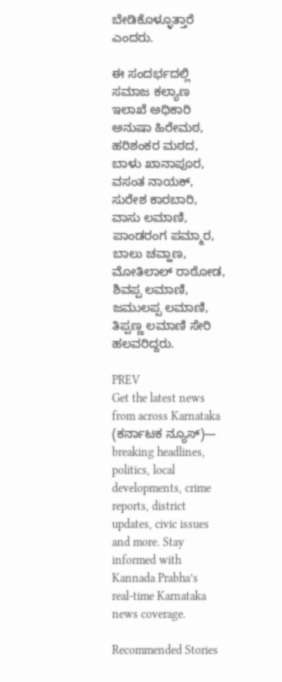ಬೇಡಿಕೊಳ್ಳೂತ್ತಾರೆ ಎಂದರು.

ಈ ಸಂದರ್ಭದಲ್ಲಿ ಸಮಾಜ ಕಲ್ಯಾಣ ಇಲಾಖೆ ಅಧಿಕಾರಿ ಅನುಷಾ ಹಿರೇಮಠ, ಹರಿಶಂಕರ ಮಠದ, ಬಾಳು ಖಾನಾಪೂರ, ವಸಂತ ನಾಯಕ್, ಸುರೇಶ ಕಾರಬಾರಿ, ವಾಸು ಲಮಾಣಿ, ಪಾಂಡರಂಗ ಪಮ್ಮಾರ, ಬಾಲು ಚವ್ಹಾಣ, ಮೋತಿಲಾಲ್ ರಾಠೋಡ, ಶಿವಪ್ಪ ಲಮಾಣಿ, ಜಮುಲಪ್ಪ ಲಮಾಣಿ, ತಿಪ್ಪಣ್ಣ ಲಮಾಣಿ ಸೇರಿ ಹಲವರಿದ್ದರು.

PREV
Get the latest news from across Karnataka (ಕರ್ನಾಟಕ ನ್ಯೂಸ್)— breaking headlines, politics, local developments, crime reports, district updates, civic issues and more. Stay informed with Kannada Prabha’s real‑time Karnataka news coverage.

Recommended Stories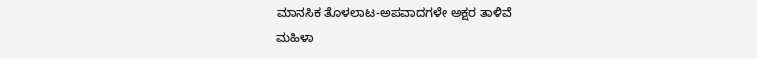ಮಾನಸಿಕ ತೊಳಲಾಟ-ಅಪವಾದಗಳೇ ಅಕ್ಷರ ತಾಳಿವೆ
ಮಹಿಳಾ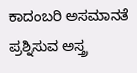ಕಾದಂಬರಿ ಅಸಮಾನತೆ ಪ್ರಶ್ನಿಸುವ ಅಸ್ತ್ರ